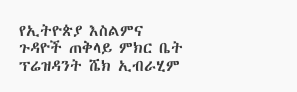የኢትዮጵያ እስልምና ጉዳዮች ጠቅላይ ምክር ቤት ፕሬዝዳንት ሼክ ኢብራሂም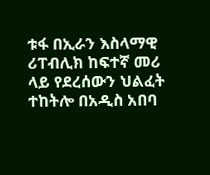ቱፋ በኢራን እስላማዊ ሪፐብሊክ ከፍተኛ መሪ ላይ የደረሰውን ህልፈት ተከትሎ በአዲስ አበባ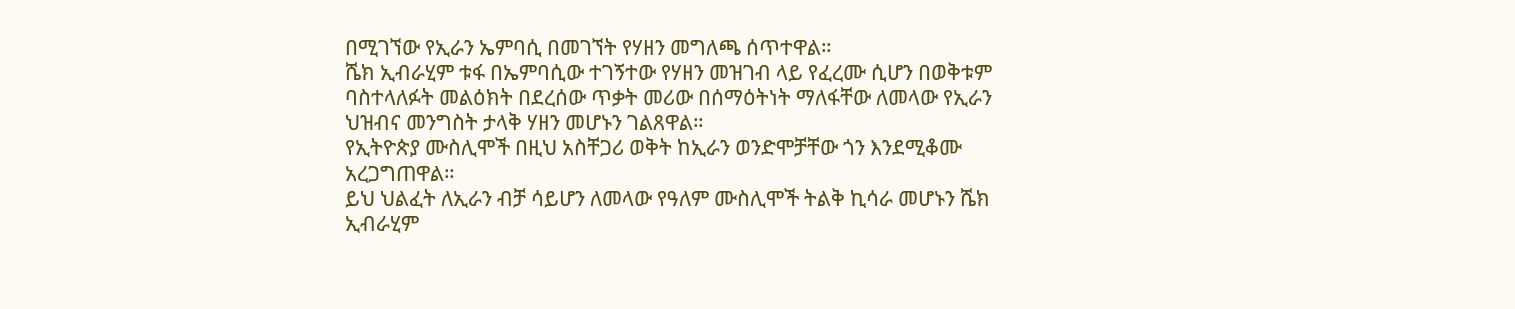በሚገኘው የኢራን ኤምባሲ በመገኘት የሃዘን መግለጫ ሰጥተዋል።
ሼክ ኢብራሂም ቱፋ በኤምባሲው ተገኝተው የሃዘን መዝገብ ላይ የፈረሙ ሲሆን በወቅቱም ባስተላለፉት መልዕክት በደረሰው ጥቃት መሪው በሰማዕትነት ማለፋቸው ለመላው የኢራን ህዝብና መንግስት ታላቅ ሃዘን መሆኑን ገልጸዋል።
የኢትዮጵያ ሙስሊሞች በዚህ አስቸጋሪ ወቅት ከኢራን ወንድሞቻቸው ጎን እንደሚቆሙ አረጋግጠዋል።
ይህ ህልፈት ለኢራን ብቻ ሳይሆን ለመላው የዓለም ሙስሊሞች ትልቅ ኪሳራ መሆኑን ሼክ ኢብራሂም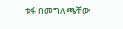ቱፋ በመግለጫቸው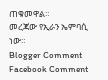ጠቁመዋል።
መረጃው የኢራን ኤምባሲ ነው።
Blogger Comment
Facebook Comment